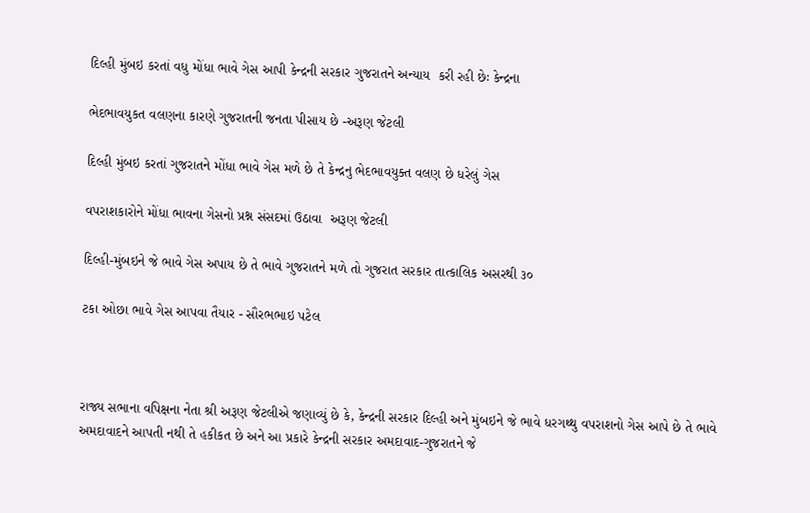દિલ્હી મુંબઇ કરતાં વધુ મોંધા ભાવે ગેસ આપી કેન્દ્રની સરકાર ગુજરાતને અન્યાય  કરી રહી છેઃ કેન્દ્રના

ભેદભાવયુકત વલણના કારણે ગુજરાતની જનતા પીસાય છે -અરૂણ જેટલી

દિલ્હી મુંબઇ કરતાં ગુજરાતને મોંધા ભાવે ગેસ મળે છે તે કેન્દ્રનુ ભેદભાવયુક્ત વલણ છે ધરેલું ગેસ

વપરાશકારોને મોંધા ભાવના ગેસનો પ્રશ્ન સંસદમાં ઉઠાવા  અરૂણ જેટલી

દિલ્હી-મુંબઇને જે ભાવે ગેસ અપાય છે તે ભાવે ગુજરાતને મળે તો ગુજરાત સરકાર તાત્કાલિક અસરથી ૩૦

ટકા ઓછા ભાવે ગેસ આપવા તૈયાર - સૌરભભાઇ પટેલ



રાજ્ય સભાના વપિક્ષના નેતા શ્રી અરૂણ જેટલીએ જણાવ્યું છે કે, કેન્દ્રની સરકાર દિલ્હી અને મુંબઇને જે ભાવે ધરગથ્થુ વપરાશનો ગેસ આપે છે તે ભાવે અમદાવાદને આપતી નથી તે હકીકત છે અને આ પ્રકારે કેન્દ્રની સરકાર અમદાવાદ-ગુજરાતને જે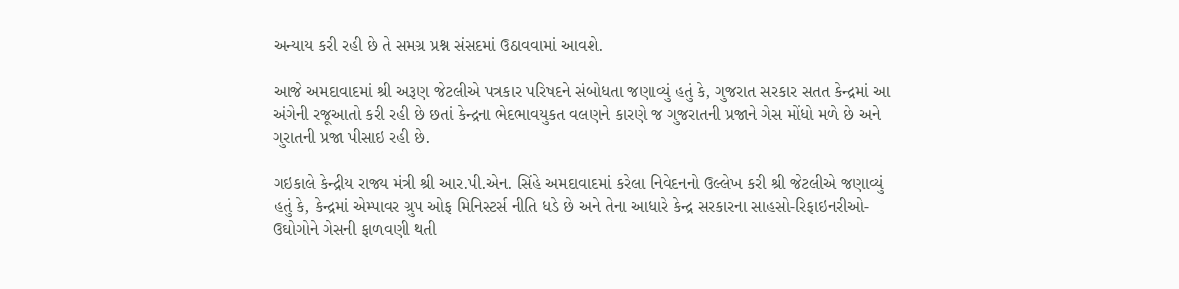અન્યાય કરી રહી છે તે સમગ્ર પ્રશ્ન સંસદમાં ઉઠાવવામાં આવશે.

આજે અમદાવાદમાં શ્રી અરૂણ જેટલીએ પત્રકાર પરિષદને સંબોધતા જણાવ્યું હતું કે, ગુજરાત સરકાર સતત કેન્દ્રમાં આ અંગેની રજૂઆતો કરી રહી છે છતાં કેન્દ્રના ભેદભાવયુકત વલણને કારણે જ ગુજરાતની પ્રજાને ગેસ મોંધો મળે છે અને ગુરાતની પ્રજા પીસાઇ રહી છે.

ગઇકાલે કેન્દ્રીય રાજ્ય મંત્રી શ્રી આર.પી.એન. સિંહે અમદાવાદમાં કરેલા નિવેદનનો ઉલ્લેખ કરી શ્રી જેટલીએ જણાવ્યું હતું કે, કેન્દ્રમાં એમ્પાવર ગ્રુપ ઓફ મિનિસ્ટર્સ નીતિ ધડે છે અને તેના આધારે કેન્દ્ર સરકારના સાહસો-રિફાઇનરીઓ-ઉઘોગોને ગેસની ફાળવણી થતી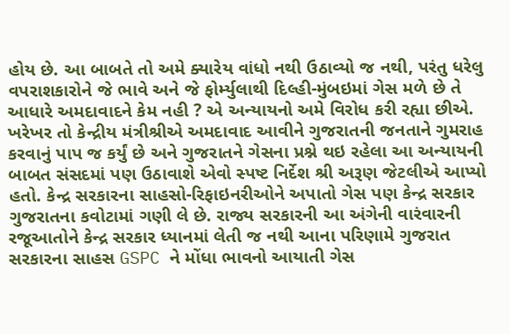હોય છે. આ બાબતે તો અમે ક્યારેય વાંધો નથી ઉઠાવ્યો જ નથી, પરંતુ ધરેલુ વપરાશકારોને જે ભાવે અને જે ફોર્મ્યુલાથી દિલ્હી-મુંબઇમાં ગેસ મળે છે તે આધારે અમદાવાદને કેમ નહી ? એ અન્યાયનો અમે વિરોધ કરી રહ્યા છીએ. ખરેખર તો કેન્દ્રીય મંત્રીશ્રીએ અમદાવાદ આવીને ગુજરાતની જનતાને ગુમરાહ કરવાનું પાપ જ કર્યું છે અને ગુજરાતને ગેસના પ્રશ્ને થઇ રહેલા આ અન્યાયની બાબત સંસદમાં પણ ઉઠાવાશે એવો સ્પષ્ટ નિર્દેશ શ્રી અરૂણ જેટલીએ આપ્યો હતો. કેન્દ્ર સરકારના સાહસો-રિફાઇનરીઓને અપાતો ગેસ પણ કેન્દ્ર સરકાર ગુજરાતના કવોટામાં ગણી લે છે. રાજ્ય સરકારની આ અંગેની વારંવારની રજૂઆતોને કેન્દ્ર સરકાર ધ્યાનમાં લેતી જ નથી આના પરિણામે ગુજરાત સરકારના સાહસ GSPC ને મોંધા ભાવનો આયાતી ગેસ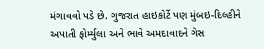મંગાવવો પડે છે. ગુજરાત હાઇકોર્ટે પણ મુંબઇ-દિલ્હીને અપાતી ફોર્મ્યુલા અને ભાવે અમદાવાદને ગેસ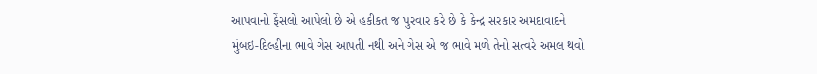આપવાનો ફેંસલો આપેલો છે એ હકીકત જ પુરવાર કરે છે કે કેન્દ્ર સરકાર અમદાવાદને મુંબઇ-દિલ્હીના ભાવે ગેસ આપતી નથી અને ગેસ એ જ ભાવે મળે તેનો સત્વરે અમલ થવો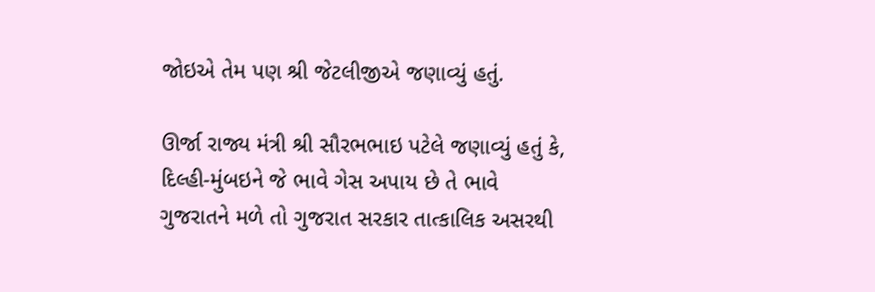જોઇએ તેમ પણ શ્રી જેટલીજીએ જણાવ્યું હતું.

ઊર્જા રાજ્ય મંત્રી શ્રી સૌરભભાઇ પટેલે જણાવ્યું હતું કે, દિલ્હી-મુંબઇને જે ભાવે ગેસ અપાય છે તે ભાવે ગુજરાતને મળે તો ગુજરાત સરકાર તાત્કાલિક અસરથી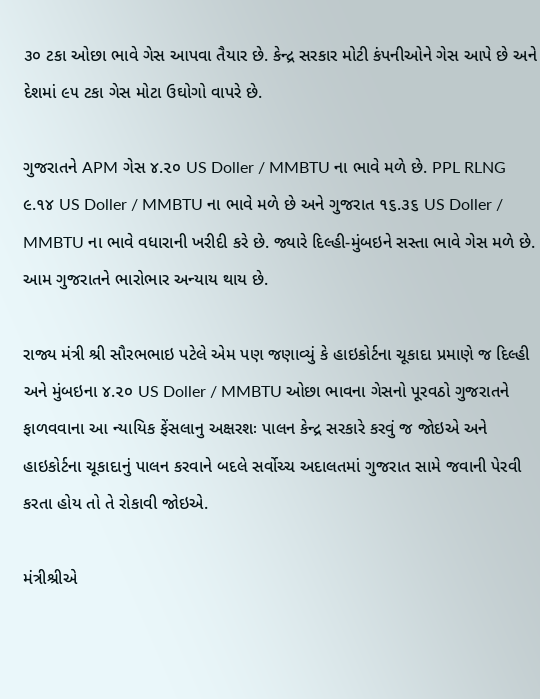૩૦ ટકા ઓછા ભાવે ગેસ આપવા તૈયાર છે. કેન્દ્ર સરકાર મોટી કંપનીઓને ગેસ આપે છે અને દેશમાં ૯૫ ટકા ગેસ મોટા ઉઘોગો વાપરે છે.

ગુજરાતને APM ગેસ ૪.૨૦ US Doller / MMBTU ના ભાવે મળે છે. PPL RLNG ૯.૧૪ US Doller / MMBTU ના ભાવે મળે છે અને ગુજરાત ૧૬.૩૬ US Doller / MMBTU ના ભાવે વધારાની ખરીદી કરે છે. જ્યારે દિલ્હી-મુંબઇને સસ્તા ભાવે ગેસ મળે છે. આમ ગુજરાતને ભારોભાર અન્યાય થાય છે.

રાજ્ય મંત્રી શ્રી સૌરભભાઇ પટેલે એમ પણ જણાવ્યું કે હાઇકોર્ટના ચૂકાદા પ્રમાણે જ દિલ્હી અને મુંબઇના ૪.૨૦ US Doller / MMBTU ઓછા ભાવના ગેસનો પૂરવઠો ગુજરાતને ફાળવવાના આ ન્યાયિક ફેંસલાનુ અક્ષરશઃ પાલન કેન્દ્ર સરકારે કરવું જ જોઇએ અને હાઇકોર્ટના ચૂકાદાનું પાલન કરવાને બદલે સર્વોચ્ચ અદાલતમાં ગુજરાત સામે જવાની પેરવી કરતા હોય તો તે રોકાવી જોઇએ.

મંત્રીશ્રીએ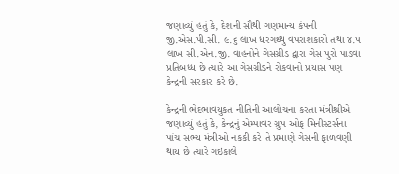જણાવ્યું હતું કે, દેશની સૌથી ગણમાન્ય કંપની જી.એસ.પી.સી. ૯.૬ લાખ ધરગથ્થુ વપરાશકારો તથા ૪.૫ લાખ સી.એન.જી. વાહનોને ગેસગ્રીડ દ્વારા ગેસ પુરો પાડવા પ્રતિબધ્ધ છે ત્યારે આ ગેસગ્રીડને રોકવાનો પ્રયાસ પણ કેન્દ્રની સરકાર કરે છે.

કેન્દ્રની ભેદભાવયુકત નીતિની આલોચના કરતા મંત્રીશ્રીએ જણાવ્યું હતું કે, કેન્દ્રનું એમ્પાવર ગ્રુપ ઓફ મિનીસ્ટર્સના પાંચ સભ્ય મંત્રીઓ નકકી કરે તે પ્રમાણે ગેસની ફાળવણી થાય છે ત્યારે ગઇકાલે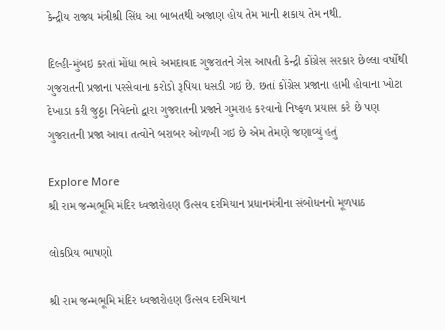કેન્દ્રીય રાજ્ય મંત્રીશ્રી સિંધ આ બાબતથી અજાણ હોય તેમ માની શકાય તેમ નથી.

દિલ્હી-મુંબઇ કરતાં મોંધા ભાવે અમદાવાદ ગુજરાતને ગેસ આપતી કેન્દ્રી કોંગ્રેસ સરકાર છેલ્લા વર્ષોથી ગુજરાતની પ્રજાના પરસેવાના કરોડો રૂપિયા ધસડી ગઇ છે. છતાં કોંગ્રેસ પ્રજાના હામી હોવાના ખોટા દેખાડા કરી જુઠ્ઠા નિવેદનો દ્વારા ગુજરાતની પ્રજાને ગુમરાહ કરવાનો નિષ્ફળ પ્રયાસ કરે છે પણ ગુજરાતની પ્રજા આવા તત્વોને બરાબર ઓળખી ગઇ છે એમ તેમણે જણાવ્યું હતું

Explore More
શ્રી રામ જન્મભૂમિ મંદિર ધ્વજારોહણ ઉત્સવ દરમિયાન પ્રધાનમંત્રીના સંબોધનનો મૂળપાઠ

લોકપ્રિય ભાષણો

શ્રી રામ જન્મભૂમિ મંદિર ધ્વજારોહણ ઉત્સવ દરમિયાન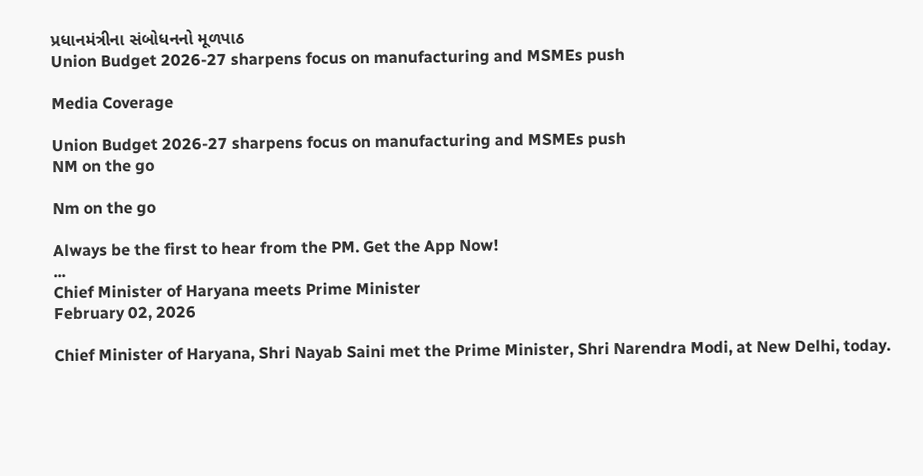પ્રધાનમંત્રીના સંબોધનનો મૂળપાઠ
Union Budget 2026-27 sharpens focus on manufacturing and MSMEs push

Media Coverage

Union Budget 2026-27 sharpens focus on manufacturing and MSMEs push
NM on the go

Nm on the go

Always be the first to hear from the PM. Get the App Now!
...
Chief Minister of Haryana meets Prime Minister
February 02, 2026

Chief Minister of Haryana, Shri Nayab Saini met the Prime Minister, Shri Narendra Modi, at New Delhi, today.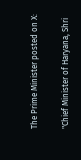The Prime Minister posted on X:

"Chief Minister of Haryana, Shri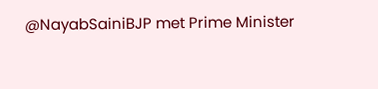@NayabSainiBJP met Prime Minister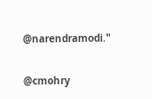@narendramodi."

@cmohry